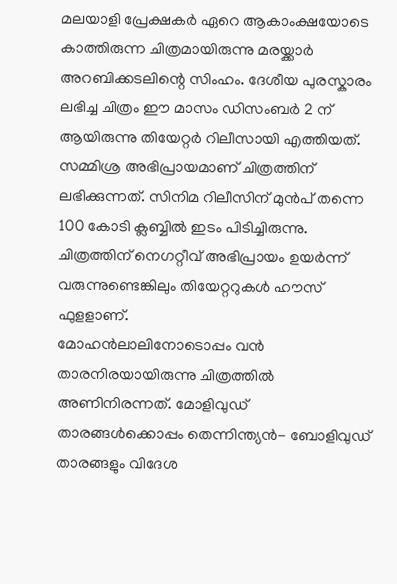മലയാളി പ്രേക്ഷകർ ഏറെ ആകാംക്ഷയോടെ കാത്തിരുന്ന ചിത്രമായിരുന്നു മരയ്ക്കാർ അറബിക്കടലിന്റെ സിംഹം. ദേശീയ പുരസ്കാരം ലഭിച്ച ചിത്രം ഈ മാസം ഡിസംബർ 2 ന് ആയിരുന്നു തിയേറ്റർ റിലീസായി എത്തിയത്. സമ്മിശ്ര അഭിപ്രായമാണ് ചിത്രത്തിന് ലഭിക്കുന്നത്. സിനിമ റിലീസിന് മുൻപ് തന്നെ 100 കോടി ക്ലബ്ബിൽ ഇടം പിടിച്ചിരുന്നു. ചിത്രത്തിന് നെഗറ്റീവ് അഭിപ്രായം ഉയർന്ന് വരുന്നുണ്ടെങ്കിലും തിയേറ്ററുകൾ ഹൗസ് ഫുളളാണ്.
മോഹൻലാലിനോടൊപ്പം വൻ താരനിരയായിരുന്നു ചിത്രത്തിൽ അണിനിരന്നത്. മോളിവുഡ് താരങ്ങൾക്കൊപ്പം തെന്നിന്ത്യൻ- ബോളിവുഡ് താരങ്ങളും വിദേശ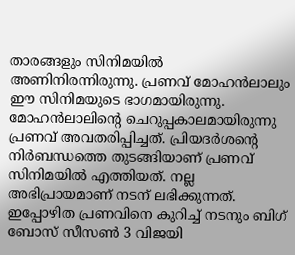താരങ്ങളും സിനിമയിൽ അണിനിരന്നിരുന്നു. പ്രണവ് മോഹൻലാലും ഈ സിനിമയുടെ ഭാഗമായിരുന്നു. മോഹൻലാലിന്റെ ചെറുപ്പകാലമായിരുന്നു പ്രണവ് അവതരിപ്പിച്ചത്. പ്രിയദർശന്റെ നിർബന്ധത്തെ തുടങ്ങിയാണ് പ്രണവ് സിനിമയിൽ എത്തിയത്. നല്ല അഭിപ്രായമാണ് നടന് ലഭിക്കുന്നത്.
ഇപ്പോഴിത പ്രണവിനെ കുറിച്ച് നടനും ബിഗ് ബോസ് സീസൺ 3 വിജയി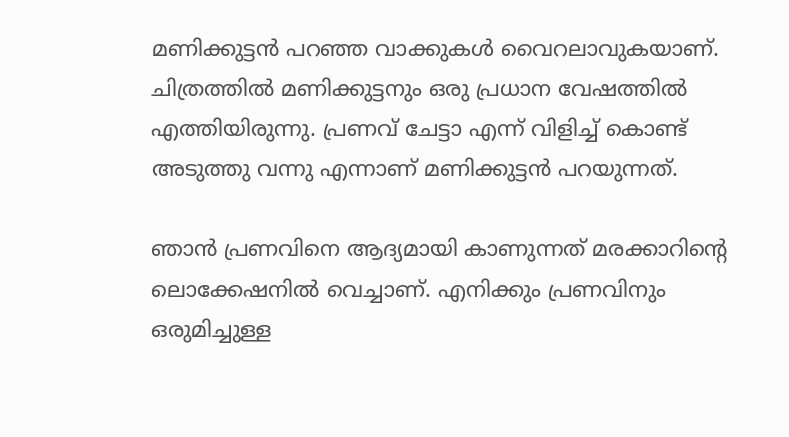മണിക്കുട്ടൻ പറഞ്ഞ വാക്കുകൾ വൈറലാവുകയാണ്. ചിത്രത്തിൽ മണിക്കുട്ടനും ഒരു പ്രധാന വേഷത്തിൽ എത്തിയിരുന്നു. പ്രണവ് ചേട്ടാ എന്ന് വിളിച്ച് കൊണ്ട് അടുത്തു വന്നു എന്നാണ് മണിക്കുട്ടൻ പറയുന്നത്.

ഞാൻ പ്രണവിനെ ആദ്യമായി കാണുന്നത് മരക്കാറിന്റെ ലൊക്കേഷനിൽ വെച്ചാണ്. എനിക്കും പ്രണവിനും ഒരുമിച്ചുള്ള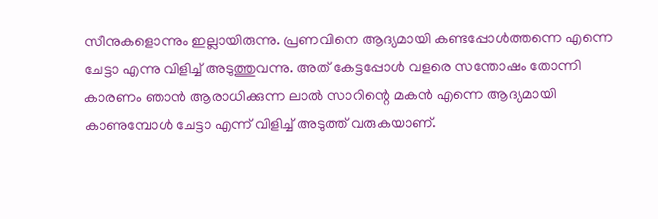സീനുകളൊന്നും ഇല്ലായിരുന്നു. പ്രണവിനെ ആദ്യമായി കണ്ടപ്പോൾത്തന്നെ എന്നെ ചേട്ടാ എന്നു വിളിച്ച് അടുത്തുവന്നു. അത് കേട്ടപ്പോൾ വളരെ സന്തോഷം തോന്നി കാരണം ഞാൻ ആരാധിക്കുന്ന ലാൽ സാറിന്റെ മകൻ എന്നെ ആദ്യമായി കാണുമ്പോൾ ചേട്ടാ എന്ന് വിളിച്ച് അടുത്ത് വരുകയാണ്.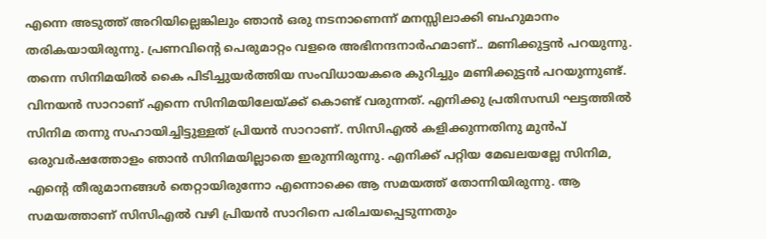എന്നെ അടുത്ത് അറിയില്ലെങ്കിലും ഞാൻ ഒരു നടനാണെന്ന് മനസ്സിലാക്കി ബഹുമാനം തരികയായിരുന്നു. പ്രണവിന്റെ പെരുമാറ്റം വളരെ അഭിനന്ദനാർഹമാണ്.. മണിക്കുട്ടൻ പറയുന്നു.
തന്നെ സിനിമയിൽ കൈ പിടിച്ചുയർത്തിയ സംവിധായകരെ കുറിച്ചും മണിക്കുട്ടൻ പറയുന്നുണ്ട്. വിനയൻ സാറാണ് എന്നെ സിനിമയിലേയ്ക്ക് കൊണ്ട് വരുന്നത്. എനിക്കു പ്രതിസന്ധി ഘട്ടത്തിൽ സിനിമ തന്നു സഹായിച്ചിട്ടുള്ളത് പ്രിയൻ സാറാണ്. സിസിഎൽ കളിക്കുന്നതിനു മുൻപ് ഒരുവർഷത്തോളം ഞാൻ സിനിമയില്ലാതെ ഇരുന്നിരുന്നു. എനിക്ക് പറ്റിയ മേഖലയല്ലേ സിനിമ, എന്റെ തീരുമാനങ്ങൾ തെറ്റായിരുന്നോ എന്നൊക്കെ ആ സമയത്ത് തോന്നിയിരുന്നു. ആ സമയത്താണ് സിസിഎൽ വഴി പ്രിയൻ സാറിനെ പരിചയപ്പെടുന്നതും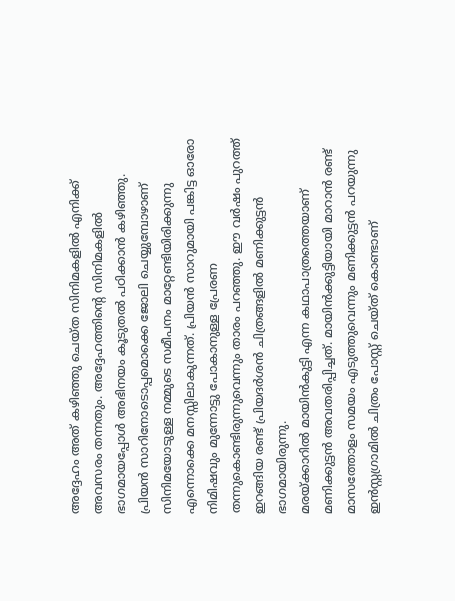അദ്ദേഹം അത് കഴിഞ്ഞു ചെയ്ത സിനിമകളിൽ എനിക്ക് അവസരം തന്നതും. അദ്ദേഹത്തിന്റെ സിനിമകളിൽ ഭാഗമായപ്പോൾ അഭിനയം കൂടുതൽ പഠിക്കാൻ കഴിഞ്ഞു. പ്രിയൻ സാറിനോടൊപ്പമൊക്കെ ജോലി ചെയ്യുമ്പോഴാണ് സിനിമയോടുള്ള നമ്മുടെ സമീപനം മാറ്റേണ്ടിയിരിക്കുന്നു എന്നൊക്കെ മനസ്സിലാകുന്നത്. പ്രിയൻ സാറുമായി പങ്കിട്ട ഓരോ നിമിഷവും മുന്നോട്ടു പോകാനുള്ള പ്രേരണ തന്നുകൊണ്ടിരുന്നുവെന്നും താരം പറഞ്ഞു. ഈ വർഷം പുറത്ത് ഇറങ്ങിയ രണ്ട് പ്രിയദർശൻ ചിത്രങ്ങളിൽ മണിക്കുട്ടൻ ഭാഗമായിരുന്നു.
മരയ്ക്കാറിൽ മായിൻകുട്ടി എന്ന കഥാപാത്രത്തെയാണ് മണിക്കുട്ടൻ അവതരിപ്പിച്ചത്. മായിൻക്കുട്ടിയായി മാറാൻ രണ്ട് മാസത്തോളം സമയം എടുത്തുവെന്നും മണിക്കുട്ടൻ പറയുന്നു ഇൻസ്റ്റഗ്രാമിൽ ചിത്രം പോസ്റ്റ് ചെയ്ത് കൊണ്ടാണ്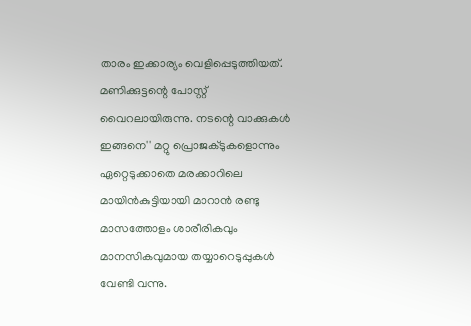താരം ഇക്കാര്യം വെളിപ്പെടുത്തിയത്. മണിക്കുട്ടന്റെ പോസ്റ്റ് വൈറലായിരുന്നു. നടന്റെ വാക്കുകൾ ഇങ്ങനെ'' മറ്റു പ്രൊജക്ടുകളൊന്നും ഏറ്റെടുക്കാതെ മരക്കാറിലെ മായിൻകുട്ടിയായി മാറാൻ രണ്ടു മാസത്തോളം ശാരീരികവും മാനസികവുമായ തയ്യാറെടുപ്പുകൾ വേണ്ടി വന്നു.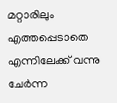മറ്റാരിലും എത്തപ്പെടാതെ എന്നിലേക്ക് വന്നു ചേർന്ന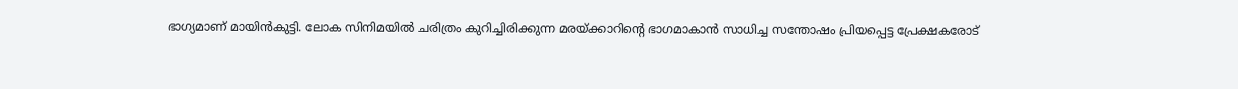ഭാഗ്യമാണ് മായിൻകുട്ടി. ലോക സിനിമയിൽ ചരിത്രം കുറിച്ചിരിക്കുന്ന മരയ്ക്കാറിന്റെ ഭാഗമാകാൻ സാധിച്ച സന്തോഷം പ്രിയപ്പെട്ട പ്രേക്ഷകരോട്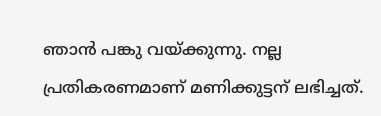ഞാൻ പങ്കു വയ്ക്കുന്നു. നല്ല പ്രതികരണമാണ് മണിക്കുട്ടന് ലഭിച്ചത്.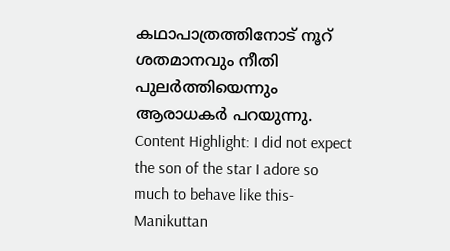കഥാപാത്രത്തിനോട് നൂറ് ശതമാനവും നീതി പുലർത്തിയെന്നും ആരാധകർ പറയുന്നു.
Content Highlight: I did not expect the son of the star I adore so much to behave like this- Manikuttan